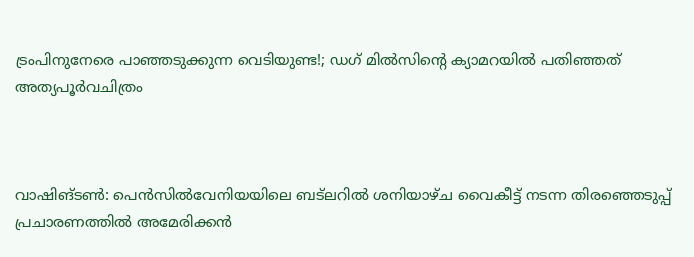ട്രംപിനുനേരെ പാഞ്ഞടുക്കുന്ന വെടിയുണ്ട!; ഡഗ് മില്‍സിന്റെ ക്യാമറയില്‍ പതിഞ്ഞത് അത്യപൂര്‍വചിത്രം



വാഷിങ്ടണ്‍: പെന്‍സില്‍വേനിയയിലെ ബട്‌ലറില്‍ ശനിയാഴ്ച വൈകീട്ട് നടന്ന തിരഞ്ഞെടുപ്പ് പ്രചാരണത്തില്‍ അമേരിക്കന്‍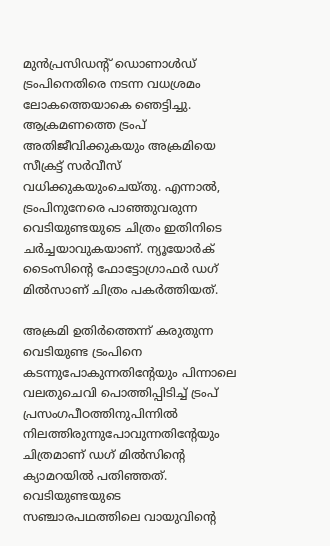മുന്‍പ്രസിഡന്റ് ഡൊണാള്‍ഡ് ട്രംപിനെതിരെ നടന്ന വധശ്രമം ലോകത്തെയാകെ ഞെട്ടിച്ചു. ആക്രമണത്തെ ട്രംപ് അതിജീവിക്കുകയും അക്രമിയെ സീക്രട്ട് സര്‍വീസ് വധിക്കുകയുംചെയ്തു. എന്നാല്‍, ട്രംപിനുനേരെ പാഞ്ഞുവരുന്ന വെടിയുണ്ടയുടെ ചിത്രം ഇതിനിടെ ചര്‍ച്ചയാവുകയാണ്. ന്യൂയോര്‍ക് ടൈംസിന്റെ ഫോട്ടോഗ്രാഫര്‍ ഡഗ് മില്‍സാണ് ചിത്രം പകര്‍ത്തിയത്.

അക്രമി ഉതിര്‍ത്തെന്ന് കരുതുന്ന വെടിയുണ്ട ട്രംപിനെ കടന്നുപോകുന്നതിന്റേയും പിന്നാലെ വലതുചെവി പൊത്തിപ്പിടിച്ച് ട്രംപ് പ്രസംഗപീഠത്തിനുപിന്നില്‍ നിലത്തിരുന്നുപോവുന്നതിന്റേയും ചിത്രമാണ് ഡഗ് മില്‍സിന്റെ ക്യാമറയില്‍ പതിഞ്ഞത്. വെടിയുണ്ടയുടെ സഞ്ചാരപഥത്തിലെ വായുവിന്റെ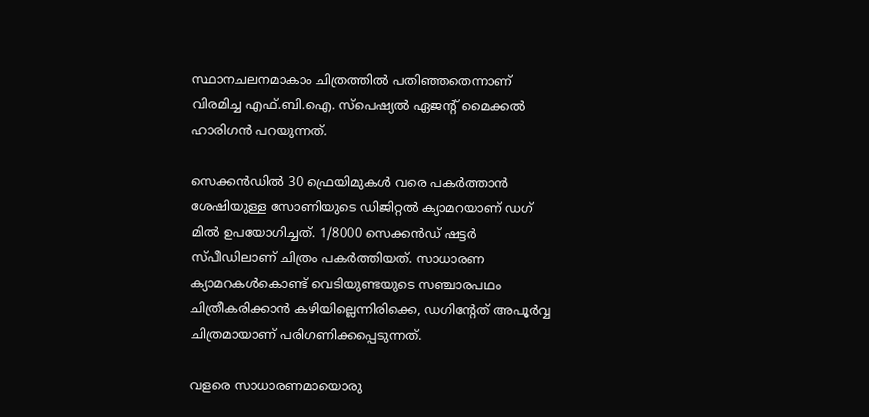സ്ഥാനചലനമാകാം ചിത്രത്തില്‍ പതിഞ്ഞതെന്നാണ് വിരമിച്ച എഫ്.ബി.ഐ. സ്‌പെഷ്യല്‍ ഏജന്റ് മൈക്കല്‍ ഹാരിഗന്‍ പറയുന്നത്.

സെക്കന്‍ഡില്‍ 30 ഫ്രെയിമുകള്‍ വരെ പകര്‍ത്താന്‍ ശേഷിയുള്ള സോണിയുടെ ഡിജിറ്റല്‍ ക്യാമറയാണ് ഡഗ് മില്‍ ഉപയോഗിച്ചത്. 1/8000 സെക്കന്‍ഡ് ഷട്ടര്‍ സ്പീഡിലാണ് ചിത്രം പകര്‍ത്തിയത്. സാധാരണ ക്യാമറകള്‍കൊണ്ട് വെടിയുണ്ടയുടെ സഞ്ചാരപഥം ചിത്രീകരിക്കാന്‍ കഴിയില്ലെന്നിരിക്കെ, ഡഗിന്റേത് അപൂര്‍വ്വ ചിത്രമായാണ് പരിഗണിക്കപ്പെടുന്നത്.

വളരെ സാധാരണമായൊരു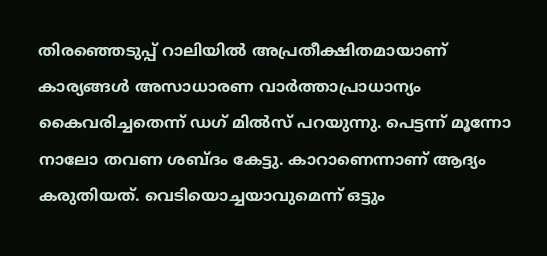തിരഞ്ഞെടുപ്പ് റാലിയിൽ അപ്രതീക്ഷിതമായാണ് കാര്യങ്ങള്‍ അസാധാരണ വാര്‍ത്താപ്രാധാന്യം കൈവരിച്ചതെന്ന് ഡഗ് മില്‍സ് പറയുന്നു. പെട്ടന്ന് മൂന്നോ നാലോ തവണ ശബ്ദം കേട്ടു. കാറാണെന്നാണ് ആദ്യം കരുതിയത്. വെടിയൊച്ചയാവുമെന്ന് ഒട്ടും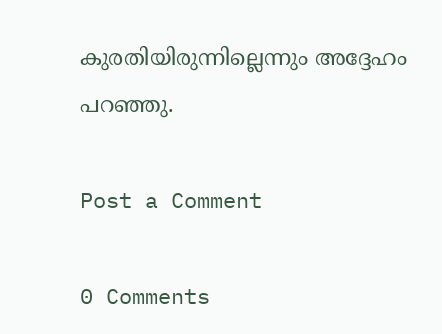കുരതിയിരുന്നില്ലെന്നും അദ്ദേഹം പറഞ്ഞു.

Post a Comment

0 Comments